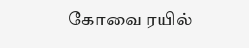கோவை ரயில்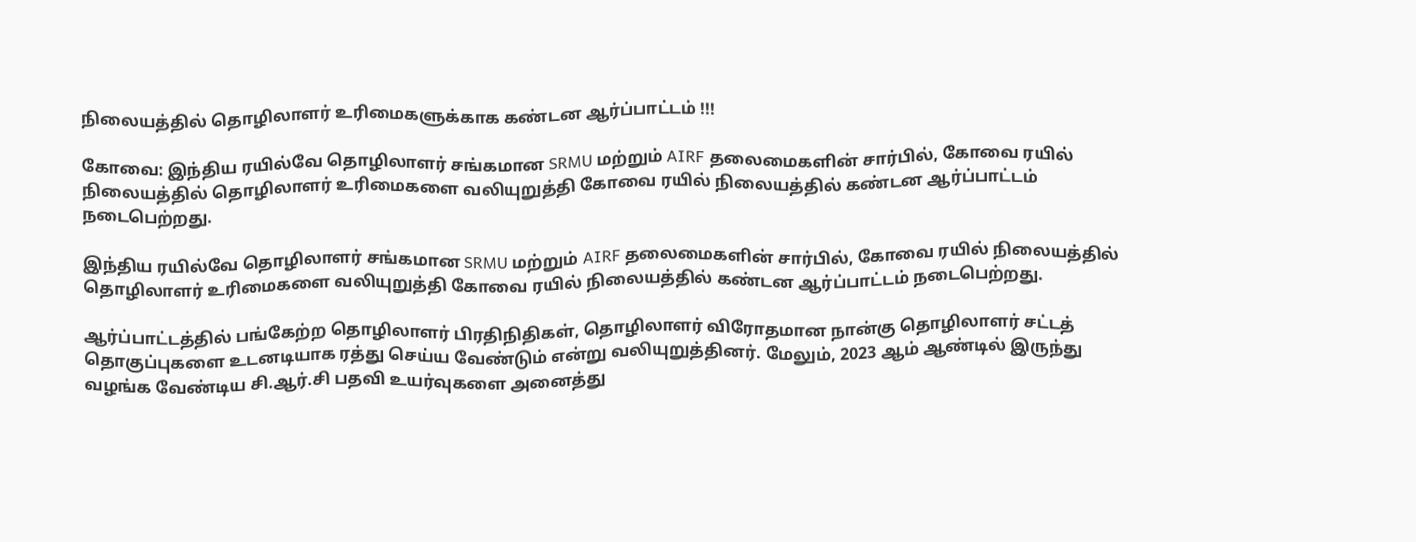நிலையத்தில் தொழிலாளர் உரிமைகளுக்காக கண்டன ஆர்ப்பாட்டம் !!!

கோவை: இந்திய ரயில்வே தொழிலாளர் சங்கமான SRMU மற்றும் AIRF தலைமைகளின் சார்பில், கோவை ரயில் நிலையத்தில் தொழிலாளர் உரிமைகளை வலியுறுத்தி கோவை ரயில் நிலையத்தில் கண்டன ஆர்ப்பாட்டம் நடைபெற்றது.

இந்திய ரயில்வே தொழிலாளர் சங்கமான SRMU மற்றும் AIRF தலைமைகளின் சார்பில், கோவை ரயில் நிலையத்தில் தொழிலாளர் உரிமைகளை வலியுறுத்தி கோவை ரயில் நிலையத்தில் கண்டன ஆர்ப்பாட்டம் நடைபெற்றது.

ஆர்ப்பாட்டத்தில் பங்கேற்ற தொழிலாளர் பிரதிநிதிகள், தொழிலாளர் விரோதமான நான்கு தொழிலாளர் சட்டத் தொகுப்புகளை உடனடியாக ரத்து செய்ய வேண்டும் என்று வலியுறுத்தினர். மேலும், 2023 ஆம் ஆண்டில் இருந்து வழங்க வேண்டிய சி.ஆர்.சி பதவி உயர்வுகளை அனைத்து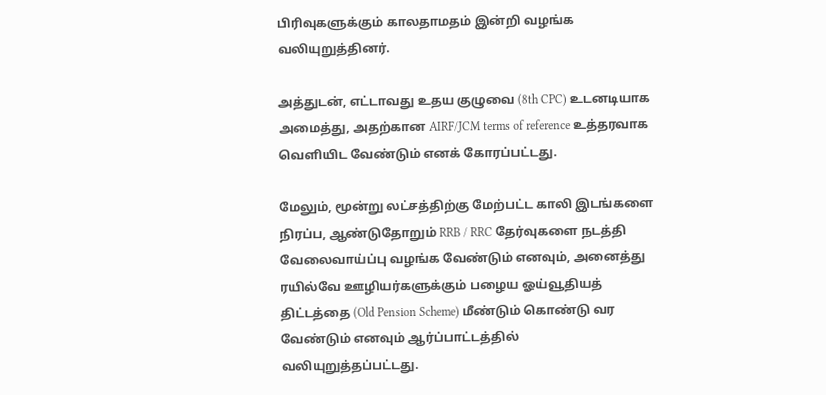பிரிவுகளுக்கும் காலதாமதம் இன்றி வழங்க வலியுறுத்தினர்.

அத்துடன், எட்டாவது உதய குழுவை (8th CPC) உடனடியாக அமைத்து, அதற்கான AIRF/JCM terms of reference உத்தரவாக வெளியிட வேண்டும் எனக் கோரப்பட்டது.

மேலும், மூன்று லட்சத்திற்கு மேற்பட்ட காலி இடங்களை நிரப்ப, ஆண்டுதோறும் RRB / RRC தேர்வுகளை நடத்தி வேலைவாய்ப்பு வழங்க வேண்டும் எனவும், அனைத்து ரயில்வே ஊழியர்களுக்கும் பழைய ஓய்வூதியத் திட்டத்தை (Old Pension Scheme) மீண்டும் கொண்டு வர வேண்டும் எனவும் ஆர்ப்பாட்டத்தில் வலியுறுத்தப்பட்டது.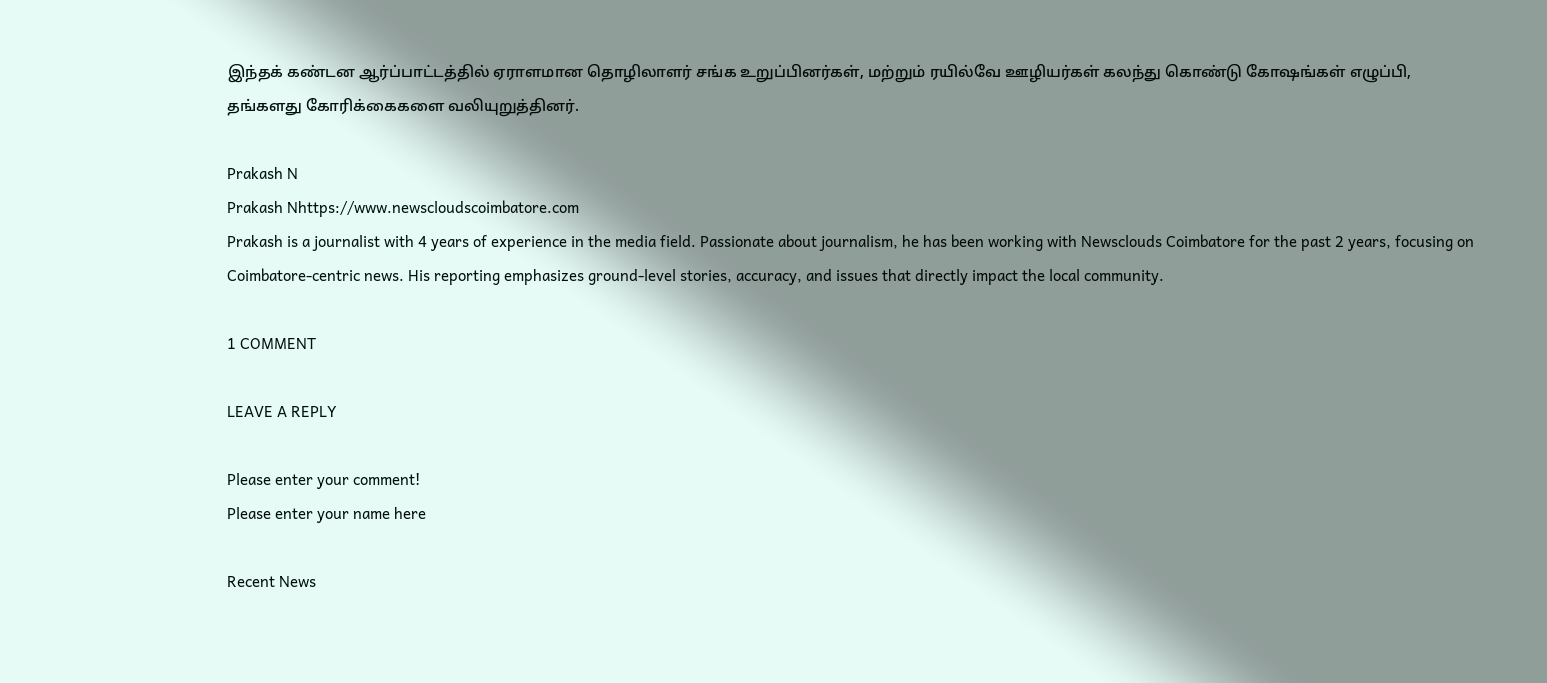இந்தக் கண்டன ஆர்ப்பாட்டத்தில் ஏராளமான தொழிலாளர் சங்க உறுப்பினர்கள், மற்றும் ரயில்வே ஊழியர்கள் கலந்து கொண்டு கோஷங்கள் எழுப்பி, தங்களது கோரிக்கைகளை வலியுறுத்தினர்.

Prakash N
Prakash Nhttps://www.newscloudscoimbatore.com
Prakash is a journalist with 4 years of experience in the media field. Passionate about journalism, he has been working with Newsclouds Coimbatore for the past 2 years, focusing on Coimbatore-centric news. His reporting emphasizes ground-level stories, accuracy, and issues that directly impact the local community.

1 COMMENT

LEAVE A REPLY

Please enter your comment!
Please enter your name here

Recent News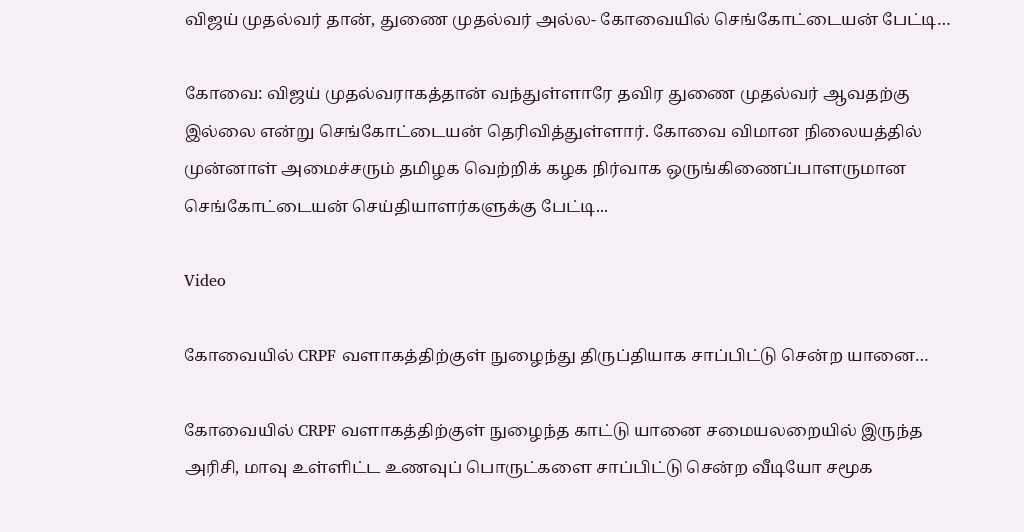விஜய் முதல்வர் தான், துணை முதல்வர் அல்ல- கோவையில் செங்கோட்டையன் பேட்டி…

கோவை: விஜய் முதல்வராகத்தான் வந்துள்ளாரே தவிர துணை முதல்வர் ஆவதற்கு இல்லை என்று செங்கோட்டையன் தெரிவித்துள்ளார். கோவை விமான நிலையத்தில் முன்னாள் அமைச்சரும் தமிழக வெற்றிக் கழக நிர்வாக ஒருங்கிணைப்பாளருமான செங்கோட்டையன் செய்தியாளர்களுக்கு பேட்டி...

Video

கோவையில் CRPF வளாகத்திற்குள் நுழைந்து திருப்தியாக சாப்பிட்டு சென்ற யானை…

கோவையில் CRPF வளாகத்திற்குள் நுழைந்த காட்டு யானை சமையலறையில் இருந்த அரிசி, மாவு உள்ளிட்ட உணவுப் பொருட்களை சாப்பிட்டு சென்ற வீடியோ சமூக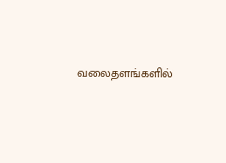வலைதளங்களில்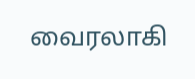வைரலாகி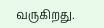வருகிறது.